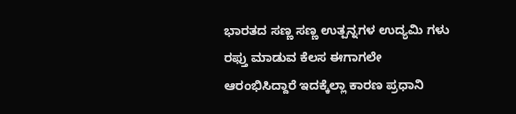ಭಾರತದ ಸಣ್ಣ ಸಣ್ಣ ಉತ್ಪನ್ನಗಳ ಉದ್ಯಮಿ ಗಳು ರಫ್ತು ಮಾಡುವ ಕೆಲಸ ಈಗಾಗಲೇ ಆರಂಭಿಸಿದ್ದಾರೆ ಇದಕ್ಕೆಲ್ಲಾ ಕಾರಣ ಪ್ರಧಾನಿ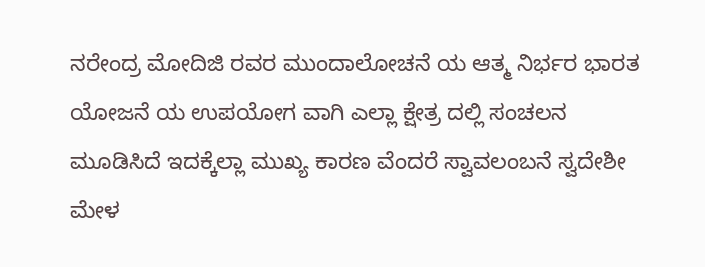ನರೇಂದ್ರ ಮೋದಿಜಿ ರವರ ಮುಂದಾಲೋಚನೆ ಯ ಆತ್ಮ ನಿರ್ಭರ ಭಾರತ ಯೋಜನೆ ಯ ಉಪಯೋಗ ವಾಗಿ ಎಲ್ಲಾ ಕ್ಷೇತ್ರ ದಲ್ಲಿ ಸಂಚಲನ ಮೂಡಿಸಿದೆ ಇದಕ್ಕೆಲ್ಲಾ ಮುಖ್ಯ ಕಾರಣ ವೆಂದರೆ ಸ್ವಾವಲಂಬನೆ ಸ್ವದೇಶೀ ಮೇಳ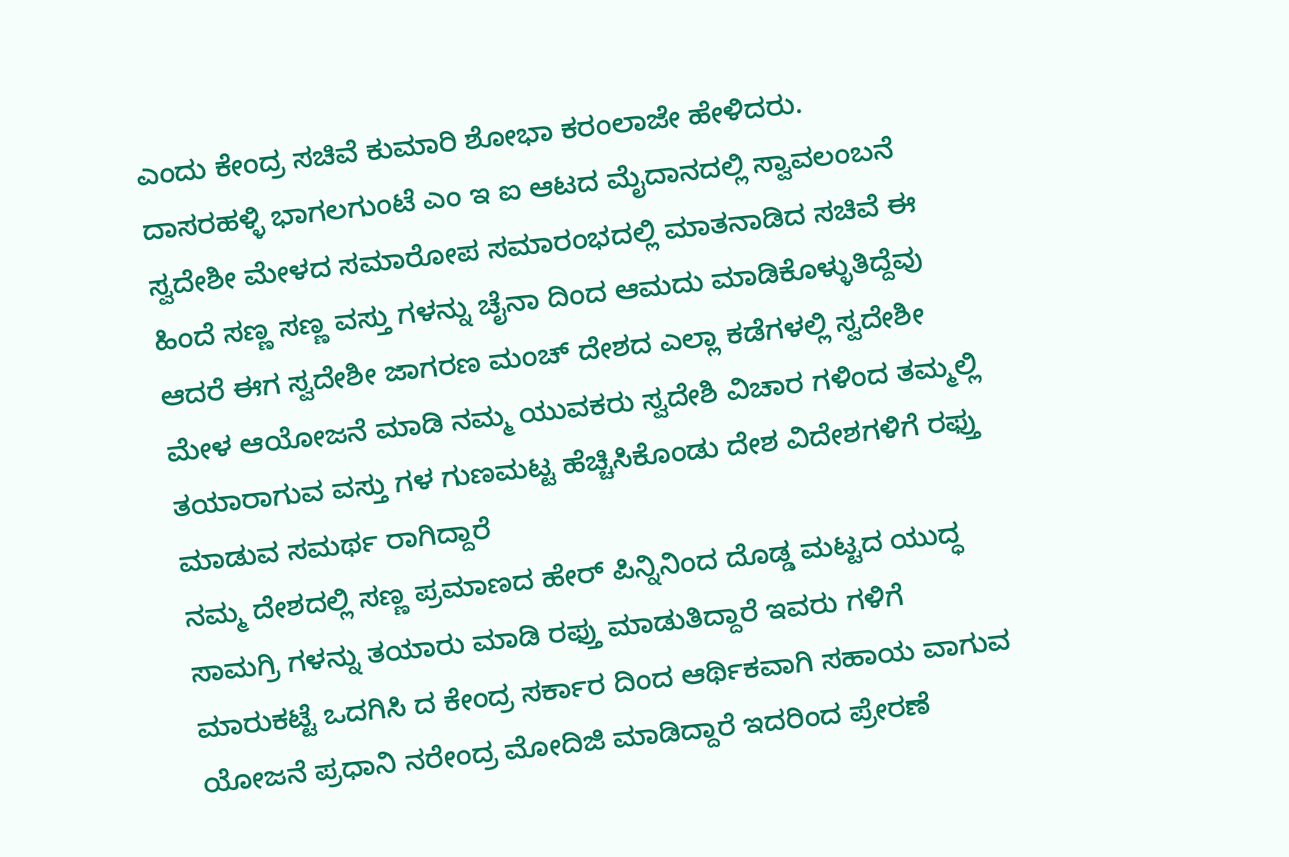ಎಂದು ಕೇಂದ್ರ ಸಚಿವೆ ಕುಮಾರಿ ಶೋಭಾ ಕರಂಲಾಜೇ ಹೇಳಿದರು.
ದಾಸರಹಳ್ಳಿ ಭಾಗಲಗುಂಟೆ ಎಂ ಇ ಐ ಆಟದ ಮೈದಾನದಲ್ಲಿ ಸ್ವಾವಲಂಬನೆ ಸ್ವದೇಶೀ ಮೇಳದ ಸಮಾರೋಪ ಸಮಾರಂಭದಲ್ಲಿ ಮಾತನಾಡಿದ ಸಚಿವೆ ಈ ಹಿಂದೆ ಸಣ್ಣ ಸಣ್ಣ ವಸ್ತು ಗಳನ್ನು ಚೈನಾ ದಿಂದ ಆಮದು ಮಾಡಿಕೊಳ್ಳುತಿದ್ದೆವು ಆದರೆ ಈಗ ಸ್ವದೇಶೀ ಜಾಗರಣ ಮಂಚ್ ದೇಶದ ಎಲ್ಲಾ ಕಡೆಗಳಲ್ಲಿ ಸ್ವದೇಶೀ ಮೇಳ ಆಯೋಜನೆ ಮಾಡಿ ನಮ್ಮ ಯುವಕರು ಸ್ವದೇಶಿ ವಿಚಾರ ಗಳಿಂದ ತಮ್ಮಲ್ಲಿ ತಯಾರಾಗುವ ವಸ್ತು ಗಳ ಗುಣಮಟ್ಟ ಹೆಚ್ಚಿಸಿಕೊಂಡು ದೇಶ ವಿದೇಶಗಳಿಗೆ ರಫ್ತು ಮಾಡುವ ಸಮರ್ಥ ರಾಗಿದ್ದಾರೆ
ನಮ್ಮ ದೇಶದಲ್ಲಿ ಸಣ್ಣ ಪ್ರಮಾಣದ ಹೇರ್ ಪಿನ್ನಿನಿಂದ ದೊಡ್ಡ ಮಟ್ಟದ ಯುದ್ಧ ಸಾಮಗ್ರಿ ಗಳನ್ನು ತಯಾರು ಮಾಡಿ ರಫ್ತು ಮಾಡುತಿದ್ದಾರೆ ಇವರು ಗಳಿಗೆ ಮಾರುಕಟ್ಟೆ ಒದಗಿಸಿ ದ ಕೇಂದ್ರ ಸರ್ಕಾರ ದಿಂದ ಆರ್ಥಿಕವಾಗಿ ಸಹಾಯ ವಾಗುವ ಯೋಜನೆ ಪ್ರಧಾನಿ ನರೇಂದ್ರ ಮೋದಿಜಿ ಮಾಡಿದ್ದಾರೆ ಇದರಿಂದ ಪ್ರೇರಣೆ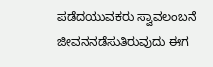ಪಡೆದಯುವಕರು ಸ್ವಾವಲಂಬನೆ ಜೀವನನಡೆಸುತಿರುವುದು ಈಗ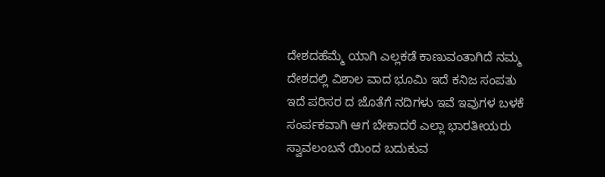ದೇಶದಹೆಮ್ಮೆ ಯಾಗಿ ಎಲ್ಲಕಡೆ ಕಾಣುವಂತಾಗಿದೆ ನಮ್ಮ ದೇಶದಲ್ಲಿ ವಿಶಾಲ ವಾದ ಭೂಮಿ ಇದೆ ಕನಿಜ ಸಂಪತು ಇದೆ ಪರಿಸರ ದ ಜೊತೆಗೆ ನದಿಗಳು ಇವೆ ಇವುಗಳ ಬಳಕೆ ಸಂರ್ಪಕವಾಗಿ ಆಗ ಬೇಕಾದರೆ ಎಲ್ಲಾ ಭಾರತೀಯರು ಸ್ವಾವಲಂಬನೆ ಯಿಂದ ಬದುಕುವ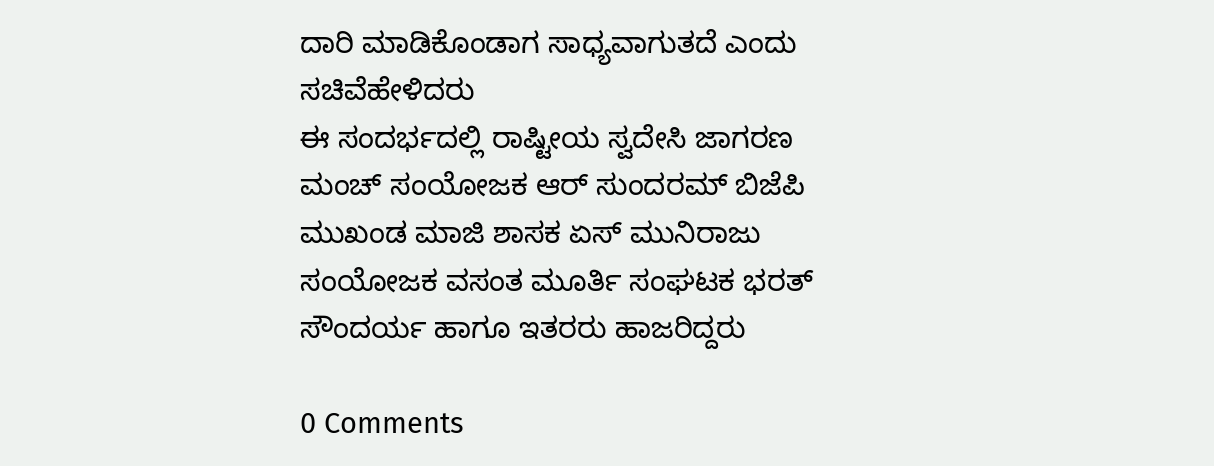ದಾರಿ ಮಾಡಿಕೊಂಡಾಗ ಸಾಧ್ಯವಾಗುತದೆ ಎಂದು ಸಚಿವೆಹೇಳಿದರು
ಈ ಸಂದರ್ಭದಲ್ಲಿ ರಾಷ್ಟೀಯ ಸ್ವದೇಸಿ ಜಾಗರಣ ಮಂಚ್ ಸಂಯೋಜಕ ಆರ್ ಸುಂದರಮ್ ಬಿಜೆಪಿ ಮುಖಂಡ ಮಾಜಿ ಶಾಸಕ ಏಸ್ ಮುನಿರಾಜು ಸಂಯೋಜಕ ವಸಂತ ಮೂರ್ತಿ ಸಂಘಟಕ ಭರತ್ ಸೌಂದರ್ಯ ಹಾಗೂ ಇತರರು ಹಾಜರಿದ್ದರು

0 Comments